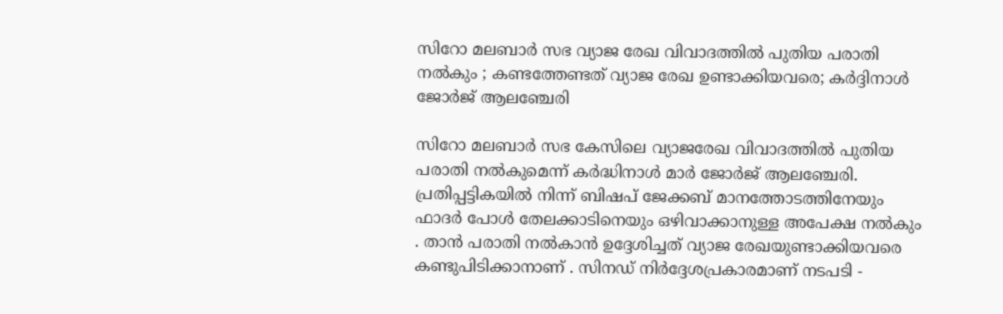സിറോ മലബാർ സഭ വ്യാജ രേഖ വിവാദത്തിൽ പുതിയ പരാതി നൽകും ; കണ്ടത്തേണ്ടത് വ്യാജ രേഖ ഉണ്ടാക്കിയവരെ; കർദ്ദിനാൾ ജോർജ് ആലഞ്ചേരി

സിറോ മലബാർ സഭ കേസിലെ വ്യാജരേഖ വിവാദത്തിൽ പുതിയ പരാതി നൽകുമെന്ന് കർദ്ധിനാൾ മാർ ജോർജ് ആലഞ്ചേരി. പ്രതിപ്പട്ടികയിൽ നിന്ന് ബിഷപ് ജേക്കബ് മാനത്തോടത്തിനേയും ഫാദർ പോൾ തേലക്കാടിനെയും ഒഴിവാക്കാനുള്ള അപേക്ഷ നൽകും . താൻ പരാതി നൽകാൻ ഉദ്ദേശിച്ചത് വ്യാജ രേഖയുണ്ടാക്കിയവരെ കണ്ടുപിടിക്കാനാണ് . സിനഡ് നിർദ്ദേശപ്രകാരമാണ് നടപടി -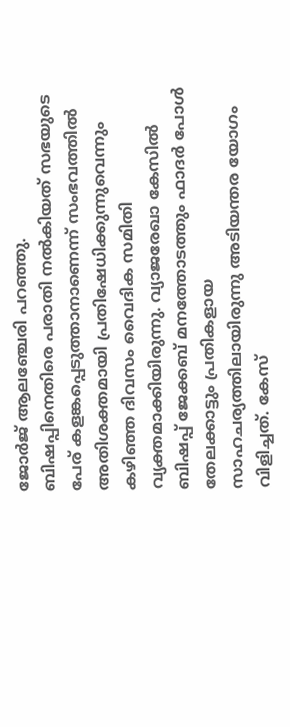ജോർജ് ആലഞ്ചേരി പറഞ്ഞു.
ബിഷപ്പിനെതിരെ പരാതി നൽകിയത് സഭയുടെ പേര് കളങ്കപ്പെടുത്താനാണെന്ന് സംഭവത്തിൽ അതിശക്തമായി പ്രതിഷേധിക്കുന്നുവെന്നും കഴിഞ്ഞ ദിവസം വൈദിക സമിതി വ്യക്തമാക്കിയിരുന്നു. വ്യാജരേഖാ കേസിൽ ബിഷപ്പ് ജേക്കബ് മനത്തോടത്തും ഫാദർ പോൾ തേലക്കാട്ടും പ്രതികളായ സാഹചര്യത്തിലായിരുന്നു അടിയന്തര യോഗം വിളിച്ചത്. കേസ്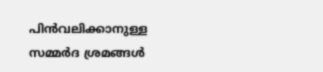പിൻവലിക്കാനുള്ള സമ്മർദ ശ്രമങ്ങൾ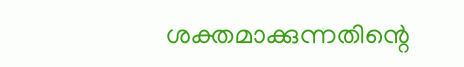ശക്തമാക്കുന്നതിന്റെ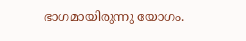ഭാഗമായിരുന്നു യോഗം.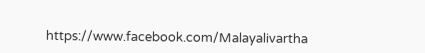https://www.facebook.com/Malayalivartha